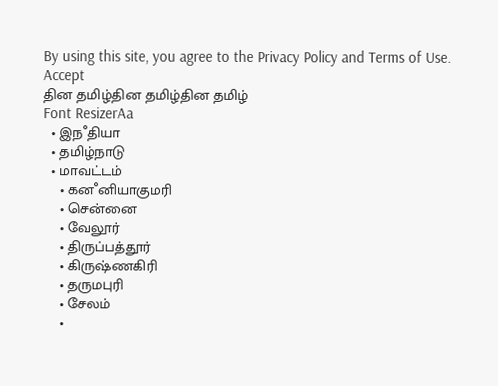By using this site, you agree to the Privacy Policy and Terms of Use.
Accept
தின தமிழ்தின தமிழ்தின தமிழ்
Font ResizerAa
  • இநஂதியா
  • தமிழ்நாடு
  • மாவட்டம்
    • கனஂனியாகுமரி
    • சென்னை
    • வேலூர்
    • திருப்பத்தூர்
    • கிருஷ்ணகிரி
    • தருமபுரி
    • சேலம்
    •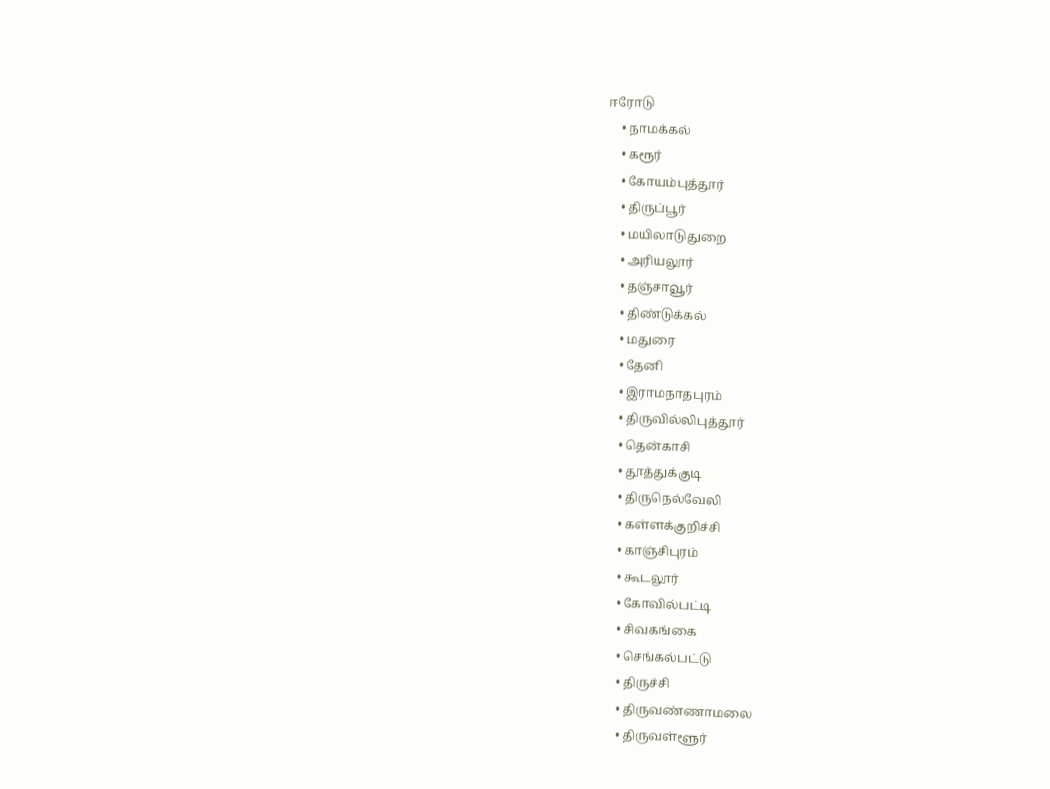ஈரோடு
    • நாமக்கல்
    • கரூர்
    • கோயம்புத்தூர்
    • திருப்பூர்
    • மயிலாடுதுறை
    • அரியலூர்
    • தஞ்சாவூர்
    • திண்டுக்கல்
    • மதுரை
    • தேனி
    • இராமநாதபுரம்
    • திருவில்லிபுத்தூர்
    • தென்காசி
    • தூத்துக்குடி
    • திருநெல்வேலி
    • கள்ளக்குறிச்சி
    • காஞ்சிபுரம்
    • கூடலூர்
    • கோவில்பட்டி
    • சிவகங்கை
    • செங்கல்பட்டு
    • திருச்சி
    • திருவண்ணாமலை
    • திருவள்ளூர்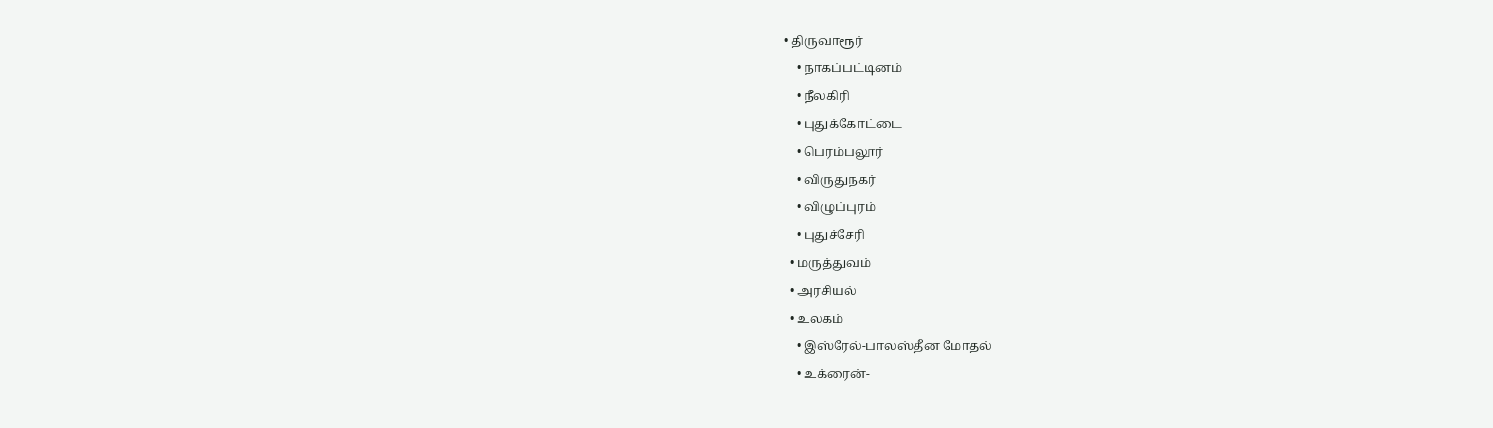• திருவாரூர்
    • நாகப்பட்டினம்
    • நீலகிரி
    • புதுக்கோட்டை
    • பெரம்பலூர்
    • விருதுநகர்
    • விழுப்புரம்
    • புதுச்சேரி
  • மருத்துவம்
  • அரசியல்
  • உலகம்
    • இஸ்ரேல்-பாலஸ்தீன மோதல்
    • உக்ரைன்-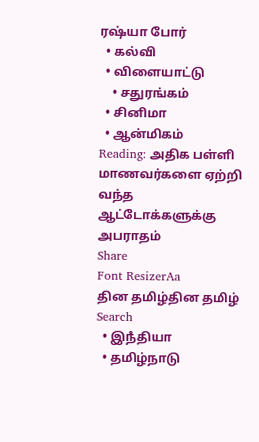ரஷ்யா போர்
  • கல்வி
  • விளையாட்டு
    • சதுரங்கம்
  • சினிமா
  • ஆன்மிகம்
Reading: அதிக பள்ளி மாணவர்களை ஏற்றி வந்த ஆட்டோக்களுக்கு அபராதம்
Share
Font ResizerAa
தின தமிழ்தின தமிழ்
Search
  • இநஂதியா
  • தமிழ்நாடு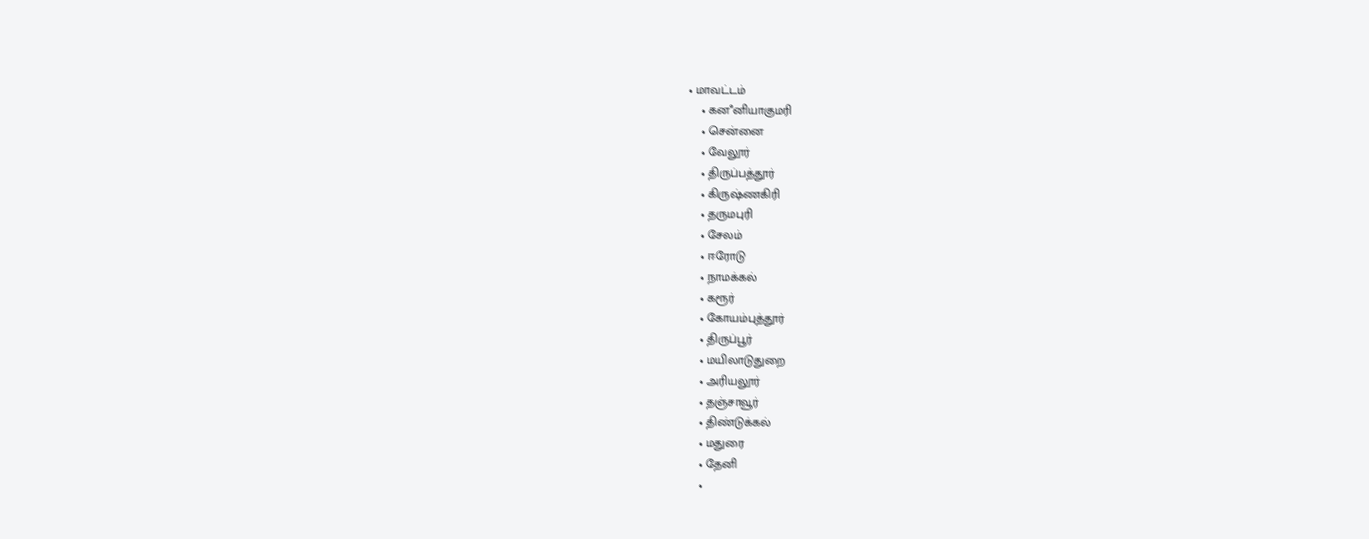• மாவட்டம்
    • கனஂனியாகுமரி
    • சென்னை
    • வேலூர்
    • திருப்பத்தூர்
    • கிருஷ்ணகிரி
    • தருமபுரி
    • சேலம்
    • ஈரோடு
    • நாமக்கல்
    • கரூர்
    • கோயம்புத்தூர்
    • திருப்பூர்
    • மயிலாடுதுறை
    • அரியலூர்
    • தஞ்சாவூர்
    • திண்டுக்கல்
    • மதுரை
    • தேனி
    •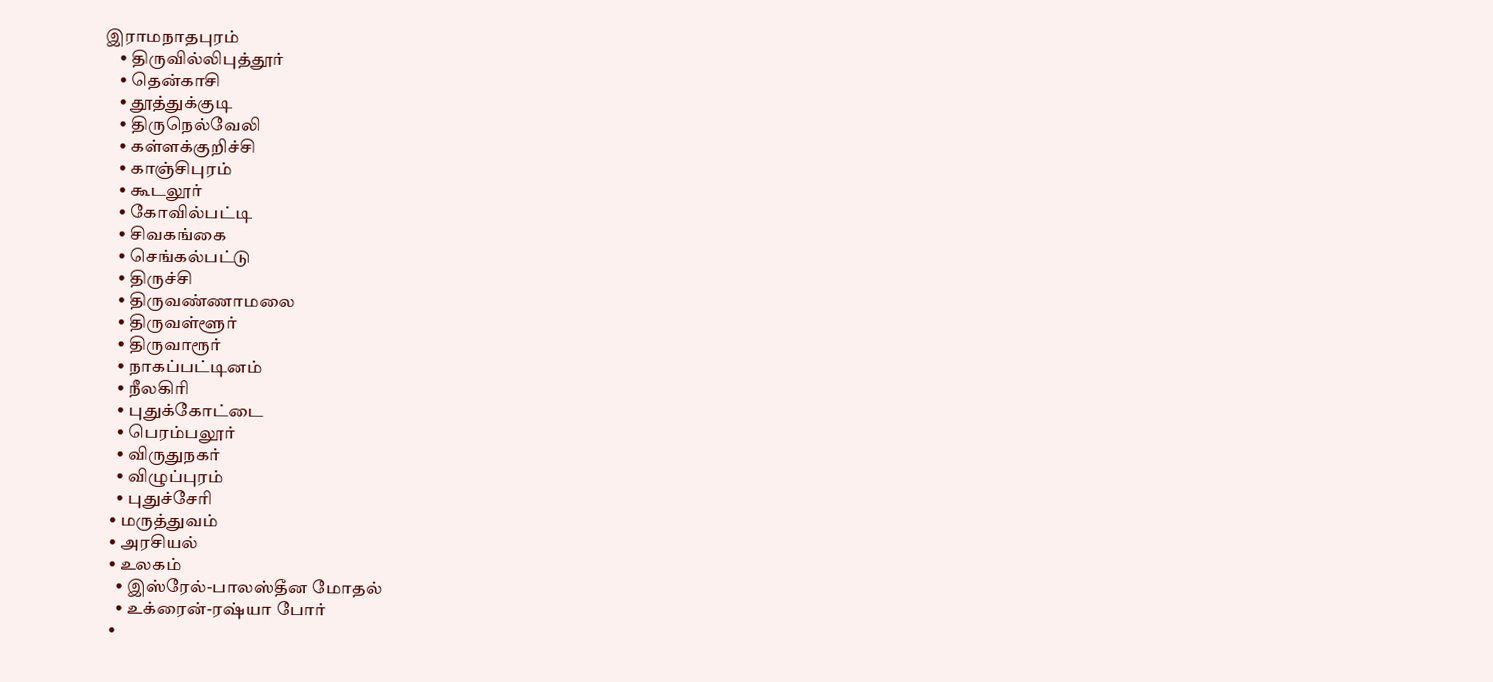இராமநாதபுரம்
    • திருவில்லிபுத்தூர்
    • தென்காசி
    • தூத்துக்குடி
    • திருநெல்வேலி
    • கள்ளக்குறிச்சி
    • காஞ்சிபுரம்
    • கூடலூர்
    • கோவில்பட்டி
    • சிவகங்கை
    • செங்கல்பட்டு
    • திருச்சி
    • திருவண்ணாமலை
    • திருவள்ளூர்
    • திருவாரூர்
    • நாகப்பட்டினம்
    • நீலகிரி
    • புதுக்கோட்டை
    • பெரம்பலூர்
    • விருதுநகர்
    • விழுப்புரம்
    • புதுச்சேரி
  • மருத்துவம்
  • அரசியல்
  • உலகம்
    • இஸ்ரேல்-பாலஸ்தீன மோதல்
    • உக்ரைன்-ரஷ்யா போர்
  •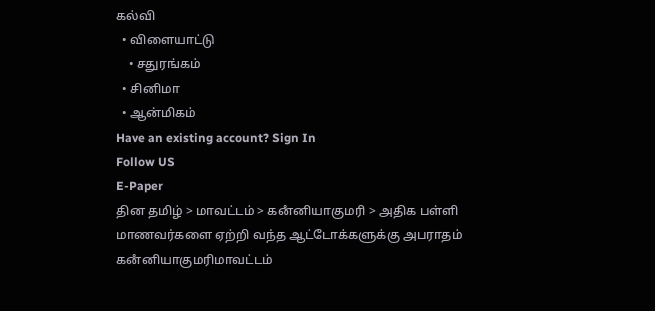கல்வி
  • விளையாட்டு
    • சதுரங்கம்
  • சினிமா
  • ஆன்மிகம்
Have an existing account? Sign In
Follow US
E-Paper
தின தமிழ் > மாவட்டம் > கனஂனியாகுமரி > அதிக பள்ளி மாணவர்களை ஏற்றி வந்த ஆட்டோக்களுக்கு அபராதம்
கனஂனியாகுமரிமாவட்டம்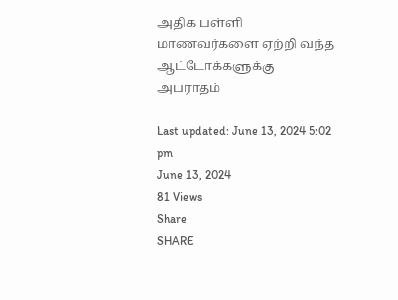அதிக பள்ளி மாணவர்களை ஏற்றி வந்த ஆட்டோக்களுக்கு அபராதம்

Last updated: June 13, 2024 5:02 pm
June 13, 2024
81 Views
Share
SHARE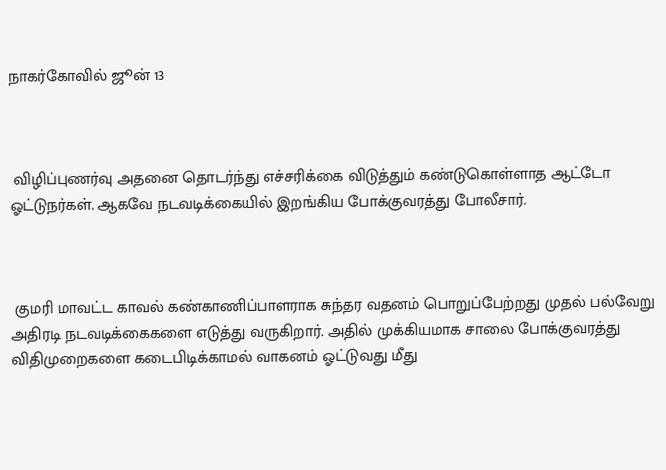நாகர்கோவில் ஜூன் 13



 விழிப்புணர்வு அதனை தொடர்ந்து எச்சரிக்கை விடுத்தும் கண்டுகொள்ளாத ஆட்டோ ஓட்டுநர்கள். ஆகவே நடவடிக்கையில் இறங்கிய போக்குவரத்து போலீசார்.



 குமரி மாவட்ட காவல் கண்காணிப்பாளராக சுந்தர வதனம் பொறுப்பேற்றது முதல் பல்வேறு அதிரடி நடவடிக்கைகளை எடுத்து வருகிறார். அதில் முக்கியமாக சாலை போக்குவரத்து விதிமுறைகளை கடைபிடிக்காமல் வாகனம் ஓட்டுவது மீது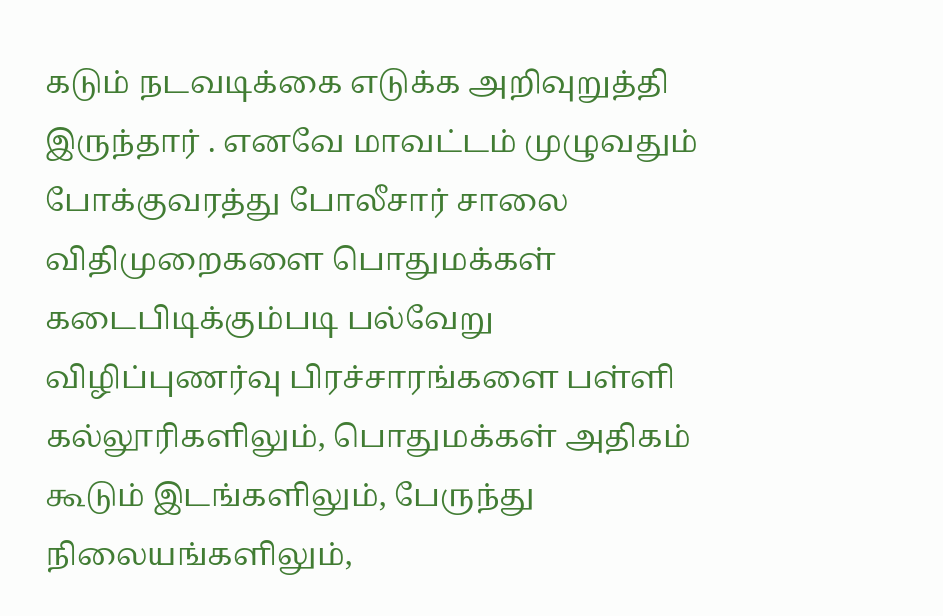கடும் நடவடிக்கை எடுக்க அறிவுறுத்தி இருந்தார் . எனவே மாவட்டம் முழுவதும் போக்குவரத்து போலீசார் சாலை விதிமுறைகளை பொதுமக்கள் கடைபிடிக்கும்படி பல்வேறு விழிப்புணர்வு பிரச்சாரங்களை பள்ளி கல்லூரிகளிலும், பொதுமக்கள் அதிகம் கூடும் இடங்களிலும், பேருந்து நிலையங்களிலும்,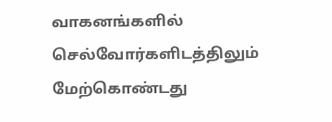வாகனங்களில் செல்வோர்களிடத்திலும் மேற்கொண்டது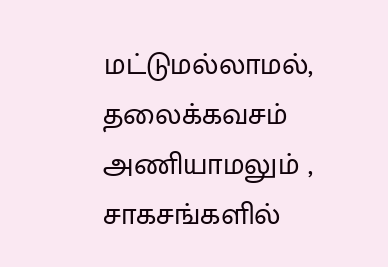மட்டுமல்லாமல், தலைக்கவசம் அணியாமலும் , சாகசங்களில்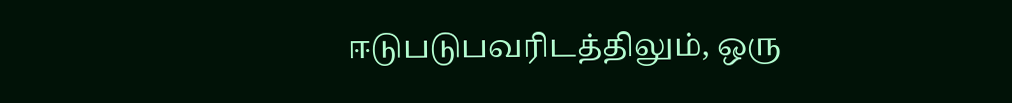ஈடுபடுபவரிடத்திலும், ஒரு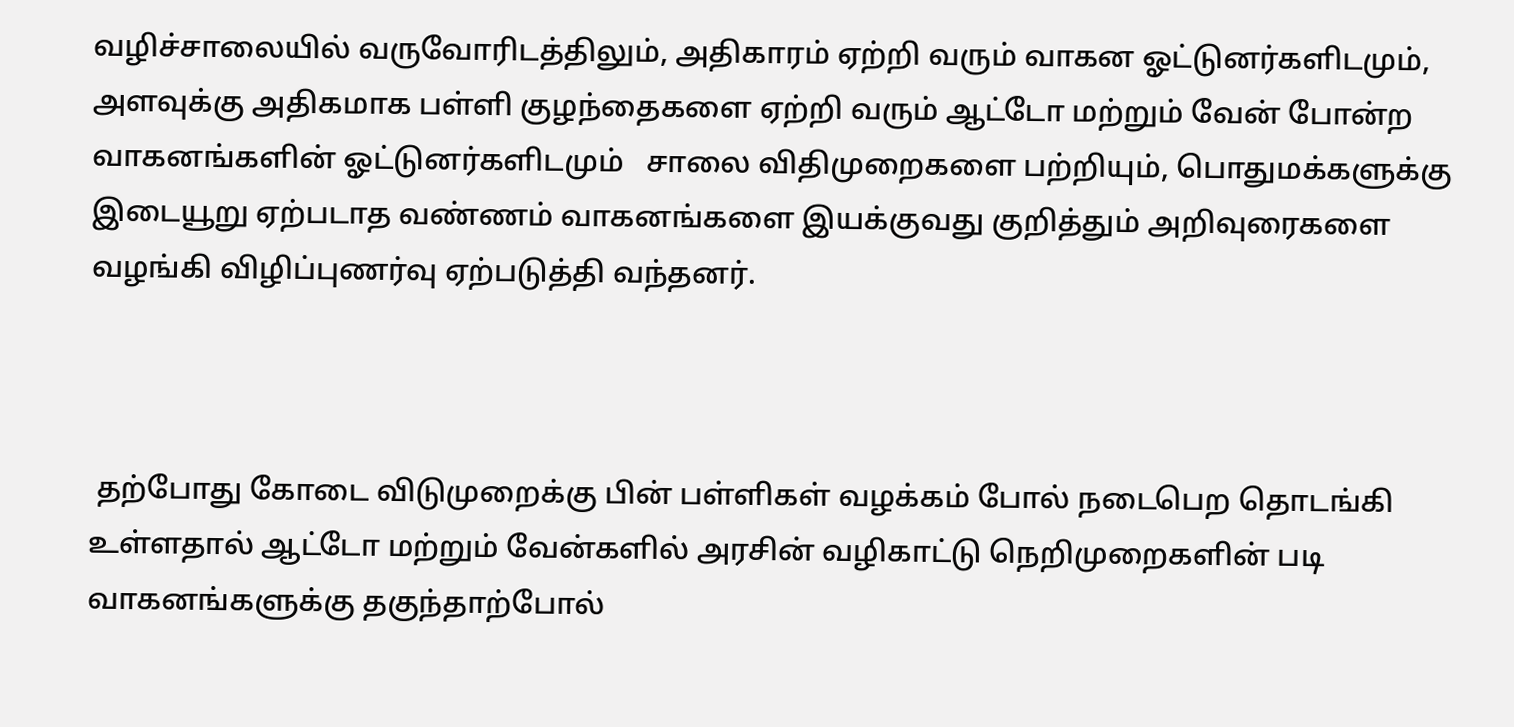வழிச்சாலையில் வருவோரிடத்திலும், அதிகாரம் ஏற்றி வரும் வாகன ஓட்டுனர்களிடமும், அளவுக்கு அதிகமாக பள்ளி குழந்தைகளை ஏற்றி வரும் ஆட்டோ மற்றும் வேன் போன்ற வாகனங்களின் ஓட்டுனர்களிடமும்   சாலை விதிமுறைகளை பற்றியும், பொதுமக்களுக்கு இடையூறு ஏற்படாத வண்ணம் வாகனங்களை இயக்குவது குறித்தும் அறிவுரைகளை வழங்கி விழிப்புணர்வு ஏற்படுத்தி வந்தனர்.



 தற்போது கோடை விடுமுறைக்கு பின் பள்ளிகள் வழக்கம் போல் நடைபெற தொடங்கி உள்ளதால் ஆட்டோ மற்றும் வேன்களில் அரசின் வழிகாட்டு நெறிமுறைகளின் படி வாகனங்களுக்கு தகுந்தாற்போல்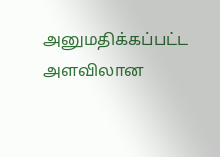அனுமதிக்கப்பட்ட அளவிலான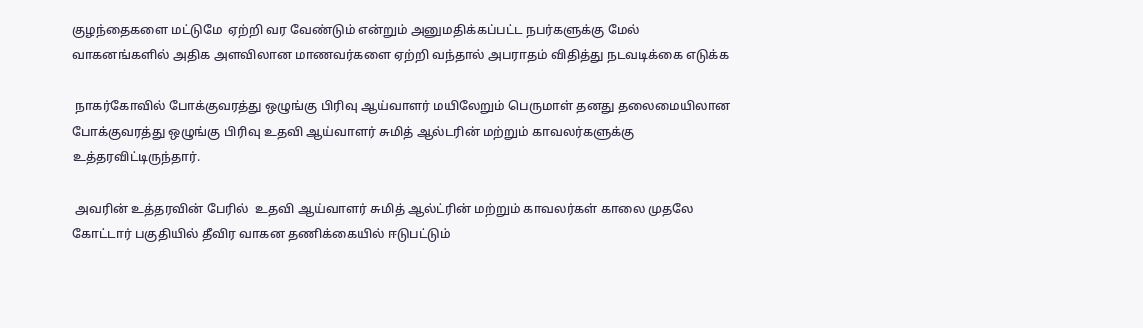குழந்தைகளை மட்டுமே  ஏற்றி வர வேண்டும் என்றும் அனுமதிக்கப்பட்ட நபர்களுக்கு மேல் வாகனங்களில் அதிக அளவிலான மாணவர்களை ஏற்றி வந்தால் அபராதம் விதித்து நடவடிக்கை எடுக்க

 நாகர்கோவில் போக்குவரத்து ஒழுங்கு பிரிவு ஆய்வாளர் மயிலேறும் பெருமாள் தனது தலைமையிலான போக்குவரத்து ஒழுங்கு பிரிவு உதவி ஆய்வாளர் சுமித் ஆல்டரின் மற்றும் காவலர்களுக்கு உத்தரவிட்டிருந்தார்.

 அவரின் உத்தரவின் பேரில்  உதவி ஆய்வாளர் சுமித் ஆல்ட்ரின் மற்றும் காவலர்கள் காலை முதலே கோட்டார் பகுதியில் தீவிர வாகன தணிக்கையில் ஈடுபட்டும்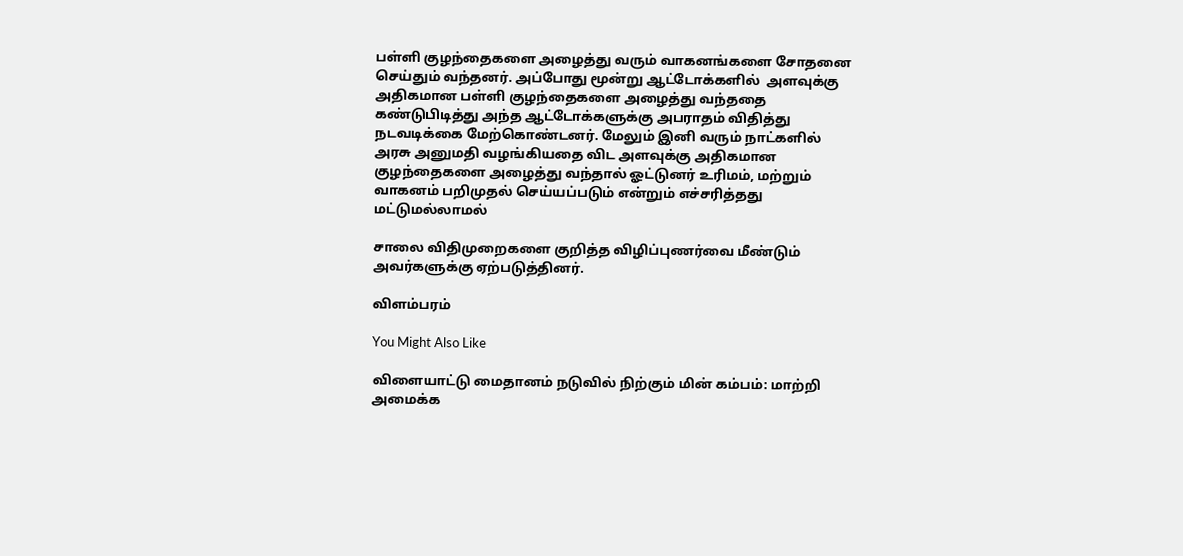பள்ளி குழந்தைகளை அழைத்து வரும் வாகனங்களை சோதனை செய்தும் வந்தனர். அப்போது மூன்று ஆட்டோக்களில்  அளவுக்கு அதிகமான பள்ளி குழந்தைகளை அழைத்து வந்ததை கண்டுபிடித்து அந்த ஆட்டோக்களுக்கு அபராதம் விதித்து நடவடிக்கை மேற்கொண்டனர். மேலும் இனி வரும் நாட்களில் அரசு அனுமதி வழங்கியதை விட அளவுக்கு அதிகமான குழந்தைகளை அழைத்து வந்தால் ஓட்டுனர் உரிமம், மற்றும் வாகனம் பறிமுதல் செய்யப்படும் என்றும் எச்சரித்தது மட்டுமல்லாமல்

சாலை விதிமுறைகளை குறித்த விழிப்புணர்வை மீண்டும் அவர்களுக்கு ஏற்படுத்தினர்.

விளம்பரம்

You Might Also Like

விளையாட்டு மைதானம் நடுவில் நிற்கும் மின் கம்பம்: மாற்றி அமைக்க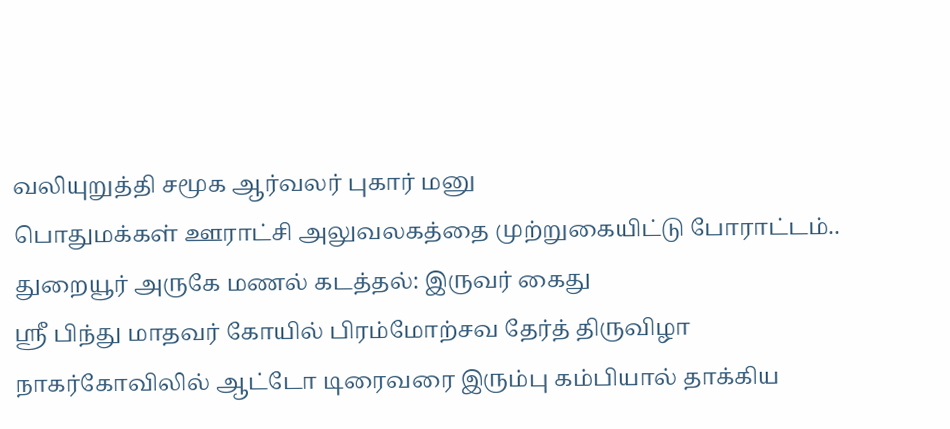வலியுறுத்தி சமூக ஆர்வலர் புகார் மனு
பொதுமக்கள் ஊராட்சி அலுவலகத்தை முற்றுகையிட்டு போராட்டம்..
துறையூர் அருகே மணல் கடத்தல்: இருவர் கைது
ஸ்ரீ பிந்து மாதவர் கோயில் பிரம்மோற்சவ தேர்த் திருவிழா
நாகர்கோவிலில் ஆட்டோ டிரைவரை இரும்பு கம்பியால் தாக்கிய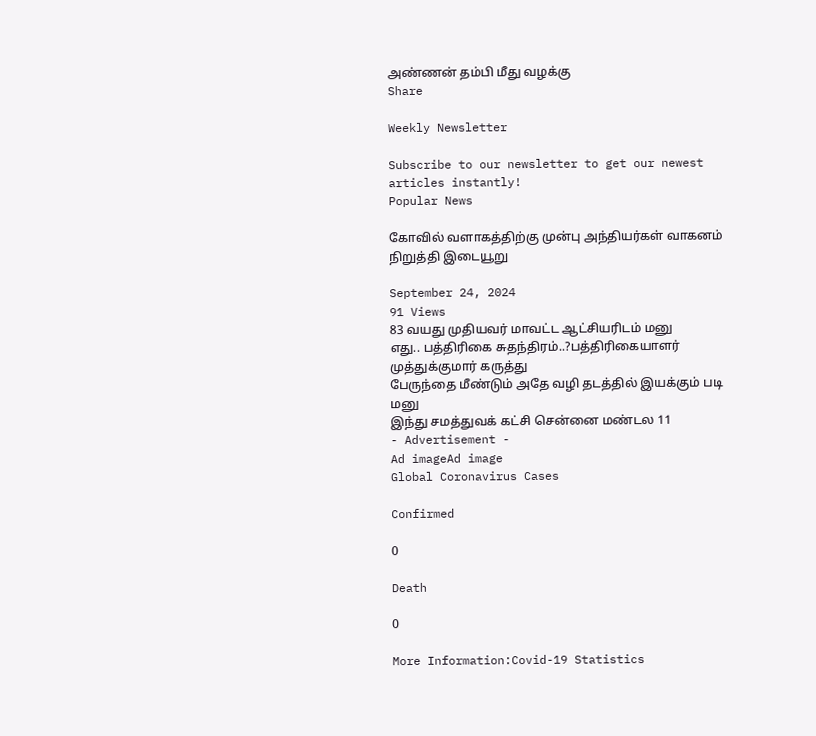அண்ணன் தம்பி மீது வழக்கு
Share

Weekly Newsletter

Subscribe to our newsletter to get our newest articles instantly!
Popular News

கோவில் வளாகத்திற்கு முன்பு அந்தியர்கள் வாகனம் நிறுத்தி இடையூறு

September 24, 2024
91 Views
83 வயது முதியவர் மாவட்ட ஆட்சியரிடம் மனு
எது.. பத்திரிகை சுதந்திரம்..?பத்திரிகையாளர் முத்துக்குமார் கருத்து
பேருந்தை மீண்டும் அதே வழி தடத்தில் இயக்கும் படி மனு
இந்து சமத்துவக் கட்சி சென்னை மண்டல 11
- Advertisement -
Ad imageAd image
Global Coronavirus Cases

Confirmed

0

Death

0

More Information:Covid-19 Statistics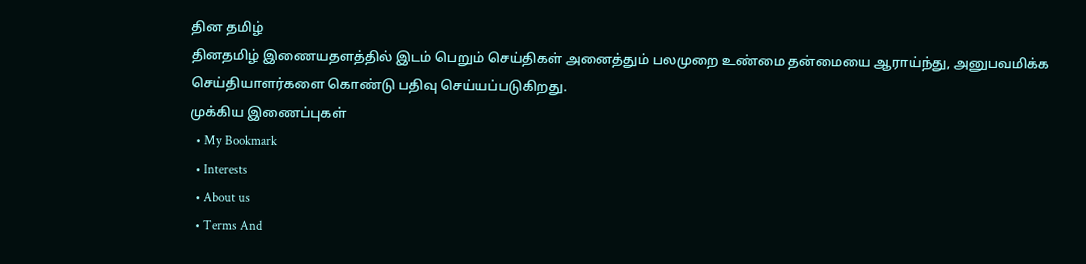தின தமிழ்
தினதமிழ் இணையதளத்தில் இடம் பெறும் செய்திகள் அனைத்தும் பலமுறை உண்மை தன்மையை ஆராய்ந்து, அனுபவமிக்க செய்தியாளர்களை கொண்டு பதிவு செய்யப்படுகிறது.
முக்கிய இணைப்புகள்
  • My Bookmark
  • Interests
  • About us
  • Terms And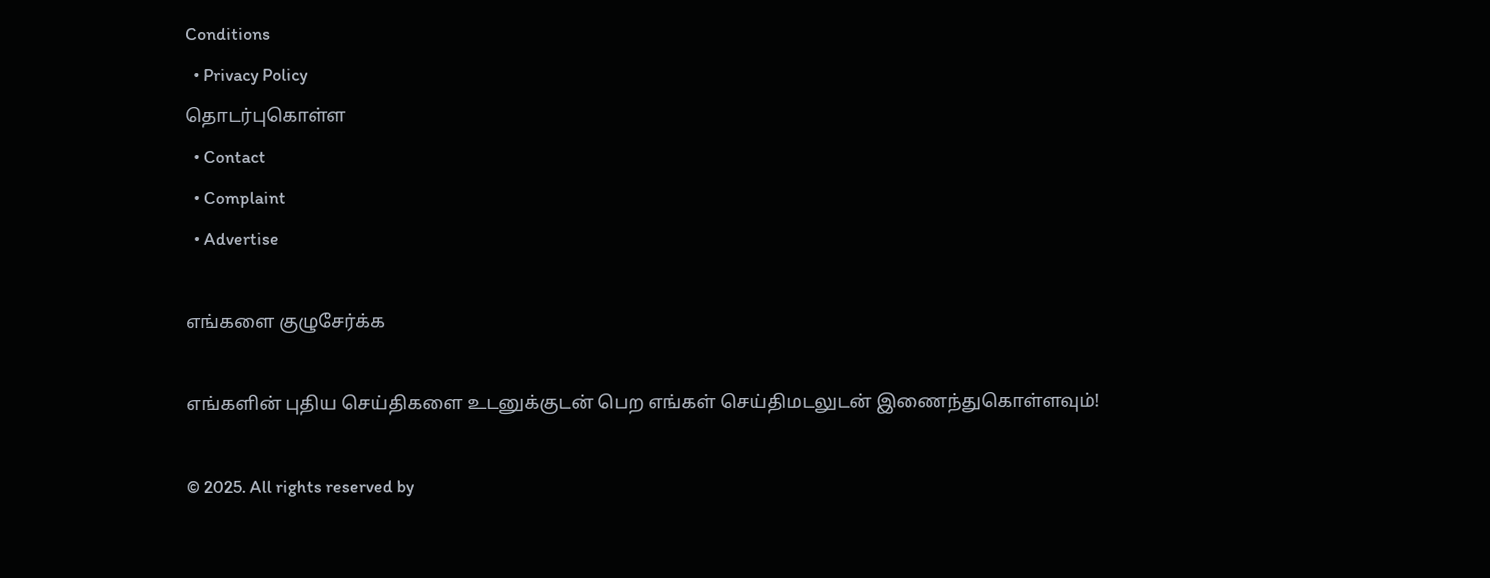Conditions
  • Privacy Policy
தொடர்புகொள்ள
  • Contact
  • Complaint
  • Advertise

எங்களை குழுசேர்க்க

எங்களின் புதிய செய்திகளை உடனுக்குடன் பெற எங்கள் செய்திமடலுடன் இணைந்துகொள்ளவும்!

© 2025. All rights reserved by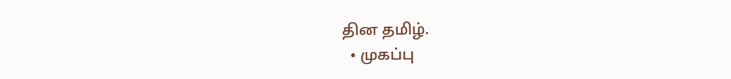தின தமிழ்.
  • முகப்பு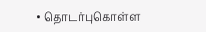• தொடர்புகொள்ள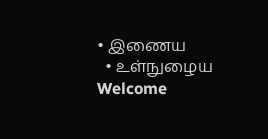• இணைய
  • உள்நுழைய
Welcome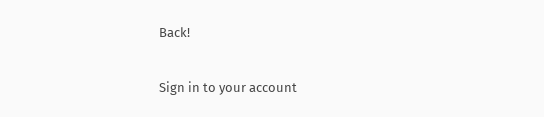Back!

Sign in to your account